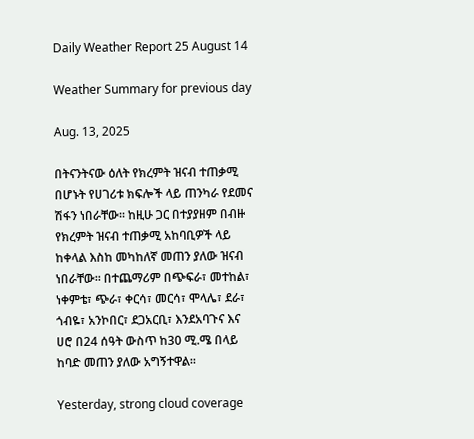Daily Weather Report 25 August 14

Weather Summary for previous day

Aug. 13, 2025

በትናንትናው ዕለት የክረምት ዝናብ ተጠቃሚ በሆኑት የሀገሪቱ ክፍሎች ላይ ጠንካራ የደመና ሽፋን ነበራቸው፡፡ ከዚሁ ጋር በተያያዘም በብዙ የክረምት ዝናብ ተጠቃሚ አከባቢዎች ላይ ከቀላል እስከ መካከለኛ መጠን ያለው ዝናብ ነበራቸው፡፡ በተጨማሪም በጭፍራ፣ መተከል፣ ነቀምቴ፣ ጭራ፣ ቀርሳ፣ መርሳ፣ ሞላሌ፣ ደራ፣ ጎብዬ፣ አንኮበር፣ ደጋአርቢ፣ እንደአባጉና እና ሀሮ በ24 ሰዓት ውስጥ ከ30 ሚ.ሜ በላይ ከባድ መጠን ያለው አግኝተዋል፡፡

Yesterday, strong cloud coverage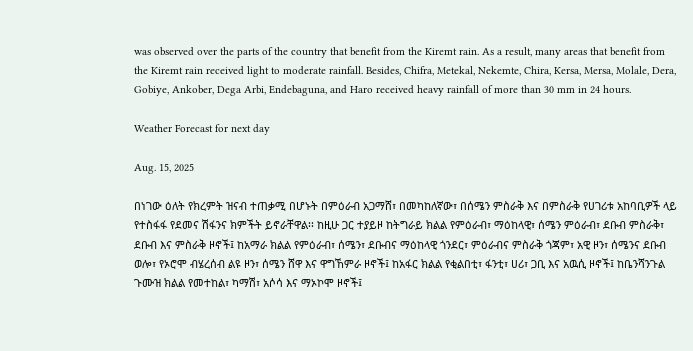was observed over the parts of the country that benefit from the Kiremt rain. As a result, many areas that benefit from the Kiremt rain received light to moderate rainfall. Besides, Chifra, Metekal, Nekemte, Chira, Kersa, Mersa, Molale, Dera, Gobiye, Ankober, Dega Arbi, Endebaguna, and Haro received heavy rainfall of more than 30 mm in 24 hours.

Weather Forecast for next day

Aug. 15, 2025

በነገው ዕለት የክረምት ዝናብ ተጠቃሚ በሆኑት በምዕራብ አጋማሸ፣ በመካከለኛው፣ በሰሜን ምስራቅ እና በምስራቅ የሀገሪቱ አከባቢዎች ላይ የተስፋፋ የደመና ሽፋንና ክምችት ይኖራቸዋል፡፡ ከዚሁ ጋር ተያይዞ ከትግራይ ክልል የምዕራብ፣ ማዕከላዊ፣ ሰሜን ምዕራብ፣ ደቡብ ምስራቅ፣ ደቡብ እና ምስራቅ ዞኖች፤ ከአማራ ክልል የምዕራብ፣ ሰሜን፣ ደቡብና ማዕከላዊ ጎንደር፣ ምዕራብና ምስራቅ ጎጃም፣ አዊ ዞን፣ ሰሜንና ደቡብ ወሎ፣ የኦሮሞ ብሄረሰብ ልዩ ዞን፣ ሰሜን ሸዋ እና ዋግኸምራ ዞኖች፤ ከአፋር ክልል የቂልበቲ፣ ፋንቲ፣ ሀሪ፣ ጋቢ እና አዉሲ ዞኖች፤ ከቤንሻንጉል ጉሙዝ ክልል የመተከል፣ ካማሽ፣ አሶሳ እና ማኦኮሞ ዞኖች፤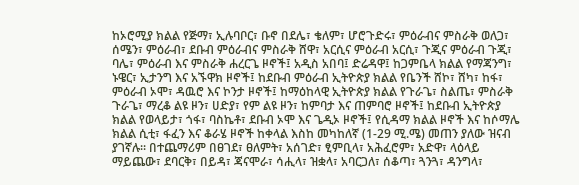ከኦሮሚያ ክልል የጅማ፣ ኢሉባቦር፣ ቡኖ በደሌ፣ ቄለም፣ ሆሮጉድሩ፣ ምዕራብና ምስራቅ ወለጋ፣ ሰሜን፣ ምዕራብ፣ ደቡብ ምዕራብና ምስራቅ ሸዋ፣ አርሲና ምዕራብ አርሲ፣ ጉጂና ምዕራብ ጉጂ፣ ባሌ፣ ምዕራብ እና ምስራቅ ሐረርጌ ዞኖች፤ አዲስ አበባ፤ ድሬዳዋ፤ ከጋምቤላ ክልል የማጃንግ፣ ኑዌር፣ ኢታንግ እና አኙዋክ ዞኖች፤ ከደቡብ ምዕራብ ኢትዮጵያ ክልል የቤንች ሸኮ፣ ሸካ፣ ከፋ፣ ምዕራብ ኦሞ፣ ዳዉሮ እና ኮንታ ዞኖች፤ ከማዕከላዊ ኢትዮጵያ ክልል የጉራጌ፣ ስልጤ፣ ምስራቅ ጉራጌ፣ ማረቆ ልዩ ዞን፣ ሀድያ፣ የም ልዩ ዞን፣ ከምባታ እና ጠምባሮ ዞኖች፤ ከደቡብ ኢትዮጵያ ክልል የወላይታ፣ ጎፋ፣ ባስኬቶ፣ ደቡብ ኦሞ እና ጌዲኦ ዞኖች፤ የሲዳማ ክልል ዞኖች እና ከሶማሌ ክልል ሲቲ፣ ፋፈን እና ቆራሄ ዞኖች ከቀላል እስከ መካከለኛ (1-29 ሚ.ሜ) መጠን ያለው ዝናብ ያገኛሉ፡፡ በተጨማሪም በፀገደ፣ ፀለምት፣ አሰገድ፣ ፂምቢላ፣ አሕፈሮም፣ አድዋ፣ ላዕላይ ማይጨው፣ ደባርቅ፣ በይዳ፣ ጃናሞራ፣ ሳሒላ፣ ዝቋላ፣ አባርጋለ፣ ሰቆጣ፣ ጓንጓ፣ ዳንግላ፣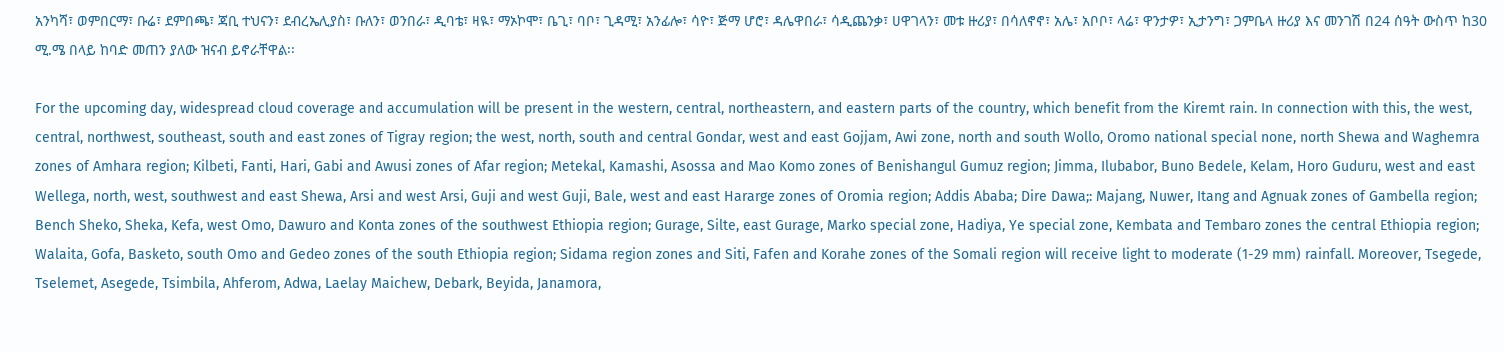አንካሻ፣ ወምበርማ፣ ቡሬ፣ ደምበጫ፣ ጃቢ ተህናን፣ ደብረኤሊያስ፣ ቡለን፣ ወንበራ፣ ዲባቴ፣ ዛዪ፣ ማኦኮሞ፣ ቤጊ፣ ባቦ፣ ጊዳሚ፣ አንፊሎ፣ ሳዮ፣ ጅማ ሆሮ፣ ዳሌዋበራ፣ ሳዲጨንቃ፣ ሀዋገላን፣ መቱ ዙሪያ፣ በሳለኖኖ፣ አሌ፣ አቦቦ፣ ላሬ፣ ዋንታዎ፣ ኢታንግ፣ ጋምቤላ ዙሪያ እና መንገሽ በ24 ሰዓት ውስጥ ከ30 ሚ.ሜ በላይ ከባድ መጠን ያለው ዝናብ ይኖራቸዋል፡፡

For the upcoming day, widespread cloud coverage and accumulation will be present in the western, central, northeastern, and eastern parts of the country, which benefit from the Kiremt rain. In connection with this, the west, central, northwest, southeast, south and east zones of Tigray region; the west, north, south and central Gondar, west and east Gojjam, Awi zone, north and south Wollo, Oromo national special none, north Shewa and Waghemra zones of Amhara region; Kilbeti, Fanti, Hari, Gabi and Awusi zones of Afar region; Metekal, Kamashi, Asossa and Mao Komo zones of Benishangul Gumuz region; Jimma, Ilubabor, Buno Bedele, Kelam, Horo Guduru, west and east Wellega, north, west, southwest and east Shewa, Arsi and west Arsi, Guji and west Guji, Bale, west and east Hararge zones of Oromia region; Addis Ababa; Dire Dawa;: Majang, Nuwer, Itang and Agnuak zones of Gambella region; Bench Sheko, Sheka, Kefa, west Omo, Dawuro and Konta zones of the southwest Ethiopia region; Gurage, Silte, east Gurage, Marko special zone, Hadiya, Ye special zone, Kembata and Tembaro zones the central Ethiopia region; Walaita, Gofa, Basketo, south Omo and Gedeo zones of the south Ethiopia region; Sidama region zones and Siti, Fafen and Korahe zones of the Somali region will receive light to moderate (1-29 mm) rainfall. Moreover, Tsegede, Tselemet, Asegede, Tsimbila, Ahferom, Adwa, Laelay Maichew, Debark, Beyida, Janamora,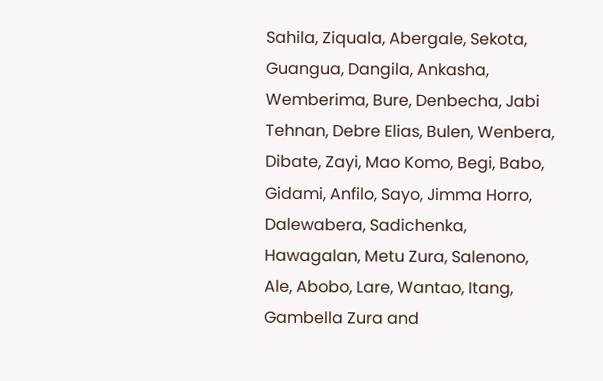Sahila, Ziquala, Abergale, Sekota, Guangua, Dangila, Ankasha, Wemberima, Bure, Denbecha, Jabi Tehnan, Debre Elias, Bulen, Wenbera, Dibate, Zayi, Mao Komo, Begi, Babo, Gidami, Anfilo, Sayo, Jimma Horro, Dalewabera, Sadichenka, Hawagalan, Metu Zura, Salenono, Ale, Abobo, Lare, Wantao, Itang, Gambella Zura and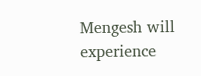Mengesh will experience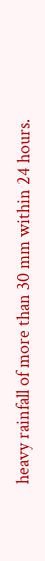heavy rainfall of more than 30 mm within 24 hours.